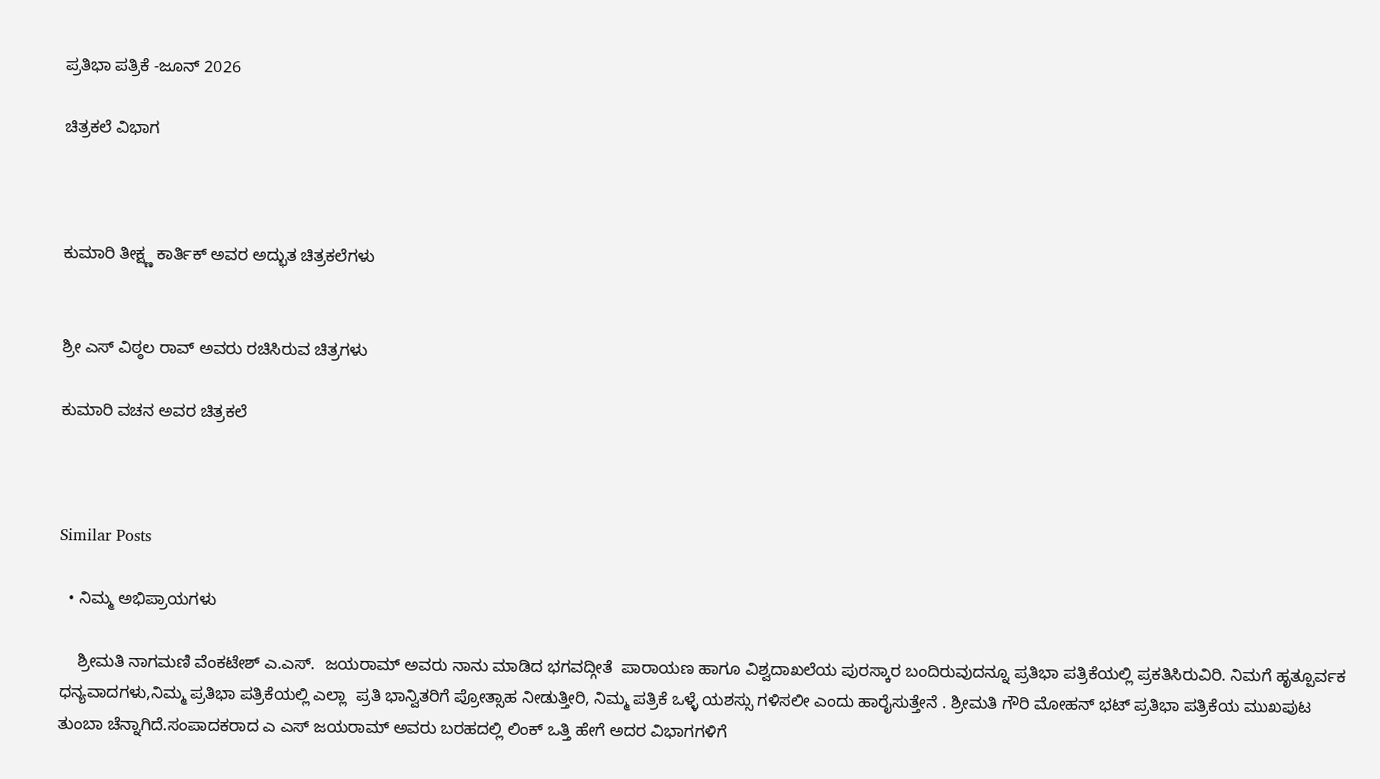ಪ್ರತಿಭಾ ಪತ್ರಿಕೆ -ಜೂನ್ 2026

ಚಿತ್ರಕಲೆ ವಿಭಾಗ



ಕುಮಾರಿ ತೀಕ್ಷ್ಣ ಕಾರ್ತಿಕ್ ಅವರ ಅದ್ಭುತ ಚಿತ್ರಕಲೆಗಳು


ಶ್ರೀ ಎಸ್ ವಿಠ್ಠಲ ರಾವ್ ಅವರು ರಚಿಸಿರುವ ಚಿತ್ರಗಳು

ಕುಮಾರಿ ವಚನ ಅವರ ಚಿತ್ರಕಲೆ



Similar Posts

  • ನಿಮ್ಮ ಅಭಿಪ್ರಾಯಗಳು

    ಶ್ರೀಮತಿ ನಾಗಮಣಿ ವೆಂಕಟೇಶ್ ಎ.ಎಸ್.  ಜಯರಾಮ್ ಅವರು ನಾನು ಮಾಡಿದ ಭಗವದ್ಗೀತೆ  ಪಾರಾಯಣ ಹಾಗೂ ವಿಶ್ವದಾಖಲೆಯ ಪುರಸ್ಕಾರ ಬಂದಿರುವುದನ್ನೂ ಪ್ರತಿಭಾ ಪತ್ರಿಕೆಯಲ್ಲಿ ಪ್ರಕತಿಸಿರುವಿರಿ. ನಿಮಗೆ ಹೃತ್ಪೂರ್ವಕ ಧನ್ಯವಾದಗಳು,ನಿಮ್ಮ ಪ್ರತಿಭಾ ಪತ್ರಿಕೆಯಲ್ಲಿ ಎಲ್ಲಾ  ಪ್ರತಿ ಭಾನ್ವಿತರಿಗೆ ಪ್ರೋತ್ಸಾಹ ನೀಡುತ್ತೀರಿ, ನಿಮ್ಮ ಪತ್ರಿಕೆ ಒಳ್ಳೆ ಯಶಸ್ಸು ಗಳಿಸಲೀ ಎಂದು ಹಾರೈಸುತ್ತೇನೆ . ಶ್ರೀಮತಿ ಗೌರಿ ಮೋಹನ್ ಭಟ್ ಪ್ರತಿಭಾ ಪತ್ರಿಕೆಯ ಮುಖಪುಟ ತುಂಬಾ ಚೆನ್ನಾಗಿದೆ.ಸಂಪಾದಕರಾದ ಎ ಎಸ್ ಜಯರಾಮ್ ಅವರು ಬರಹದಲ್ಲಿ ಲಿಂಕ್ ಒತ್ತಿ ಹೇಗೆ ಅದರ ವಿಭಾಗಗಳಿಗೆ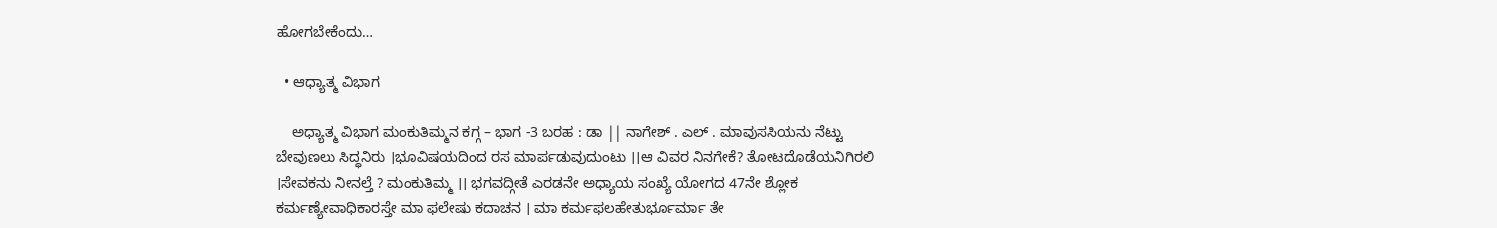ಹೋಗಬೇಕೆಂದು…

  • ಆಧ್ಯಾತ್ಮ ವಿಭಾಗ

    ಅಧ್ಯಾತ್ಮ ವಿಭಾಗ ಮಂಕುತಿಮ್ಮನ ಕಗ್ಗ – ಭಾಗ -3 ಬರಹ : ಡಾ || ನಾಗೇಶ್ . ಎಲ್ . ಮಾವುಸಸಿಯನು ನೆಟ್ಟು ಬೇವುಣಲು ಸಿದ್ಧನಿರು ।ಭೂವಿಷಯದಿಂದ ರಸ ಮಾರ್ಪಡುವುದುಂಟು ।।ಆ ವಿವರ ನಿನಗೇಕೆ? ತೋಟದೊಡೆಯನಿಗಿರಲಿ ।ಸೇವಕನು ನೀನಲ್ತೆ ? ಮಂಕುತಿಮ್ಮ ।। ಭಗವದ್ಗೀತೆ ಎರಡನೇ ಅಧ್ಯಾಯ ಸಂಖ್ಯೆ ಯೋಗದ 47ನೇ ಶ್ಲೋಕ ಕರ್ಮಣ್ಯೇವಾಧಿಕಾರಸ್ತೇ ಮಾ ಫಲೇಷು ಕದಾಚನ । ಮಾ ಕರ್ಮಫಲಹೇತುರ್ಭೂರ್ಮಾ ತೇ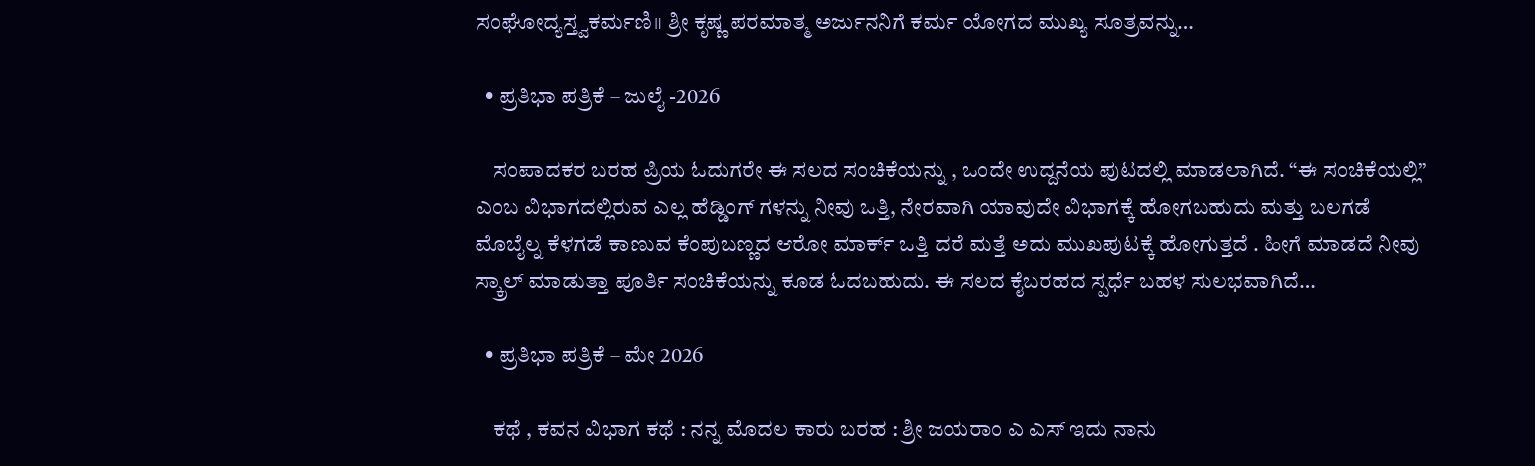ಸಂಘೋದ್ಯಸ್ತ್ವಕರ್ಮಣಿ॥ ಶ್ರೀ ಕೃಷ್ಣ ಪರಮಾತ್ಮ ಅರ್ಜುನನಿಗೆ ಕರ್ಮ ಯೋಗದ ಮುಖ್ಯ ಸೂತ್ರವನ್ನು…

  • ಪ್ರತಿಭಾ ಪತ್ರಿಕೆ – ಜುಲೈ -2026

    ಸಂಪಾದಕರ ಬರಹ ಪ್ರಿಯ ಓದುಗರೇ ಈ ಸಲದ ಸಂಚಿಕೆಯನ್ನು , ಒಂದೇ ಉದ್ದನೆಯ ಪುಟದಲ್ಲಿ ಮಾಡಲಾಗಿದೆ. “ಈ ಸಂಚಿಕೆಯಲ್ಲಿ” ಎಂಬ ವಿಭಾಗದಲ್ಲಿರುವ ಎಲ್ಲ ಹೆಡ್ಡಿಂಗ್ ಗಳನ್ನು ನೀವು ಒತ್ತಿ, ನೇರವಾಗಿ ಯಾವುದೇ ವಿಭಾಗಕ್ಕೆ ಹೋಗಬಹುದು ಮತ್ತು ಬಲಗಡೆ ಮೊಬೈಲ್ನ ಕೆಳಗಡೆ ಕಾಣುವ ಕೆಂಪುಬಣ್ಣದ ಆರೋ ಮಾರ್ಕ್ ಒತ್ತಿ ದರೆ ಮತ್ತೆ ಅದು ಮುಖಪುಟಕ್ಕೆ ಹೋಗುತ್ತದೆ . ಹೀಗೆ ಮಾಡದೆ ನೀವು ಸ್ಕ್ರಾಲ್ ಮಾಡುತ್ತಾ ಪೂರ್ತಿ ಸಂಚಿಕೆಯನ್ನು ಕೂಡ ಓದಬಹುದು. ಈ ಸಲದ ಕೈಬರಹದ ಸ್ಪರ್ಧೆ ಬಹಳ ಸುಲಭವಾಗಿದೆ…

  • ಪ್ರತಿಭಾ ಪತ್ರಿಕೆ – ಮೇ 2026

    ಕಥೆ , ಕವನ ವಿಭಾಗ ಕಥೆ : ನನ್ನ ಮೊದಲ ಕಾರು ಬರಹ : ಶ್ರೀ ಜಯರಾಂ ಎ ಎಸ್ ಇದು ನಾನು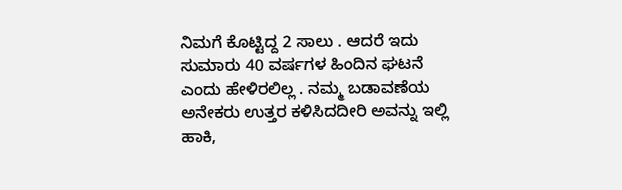ನಿಮಗೆ ಕೊಟ್ಟಿದ್ದ 2 ಸಾಲು . ಆದರೆ ಇದು ಸುಮಾರು 40 ವರ್ಷಗಳ ಹಿಂದಿನ ಘಟನೆ ಎಂದು ಹೇಳಿರಲಿಲ್ಲ . ನಮ್ಮ ಬಡಾವಣೆಯ ಅನೇಕರು ಉತ್ತರ ಕಳಿಸಿದದೀರಿ ಅವನ್ನು ಇಲ್ಲಿ ಹಾಕಿ,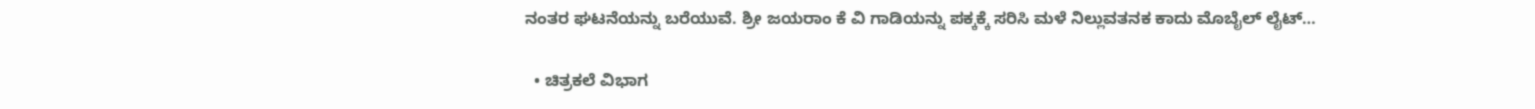ನಂತರ ಘಟನೆಯನ್ನು ಬರೆಯುವೆ. ಶ್ರೀ ಜಯರಾಂ ಕೆ ವಿ ಗಾಡಿಯನ್ನು ಪಕ್ಕಕ್ಕೆ ಸರಿಸಿ ಮಳೆ ನಿಲ್ಲುವತನಕ ಕಾದು ಮೊಬೈಲ್ ಲೈಟ್…

  • ಚಿತ್ರಕಲೆ ವಿಭಾಗ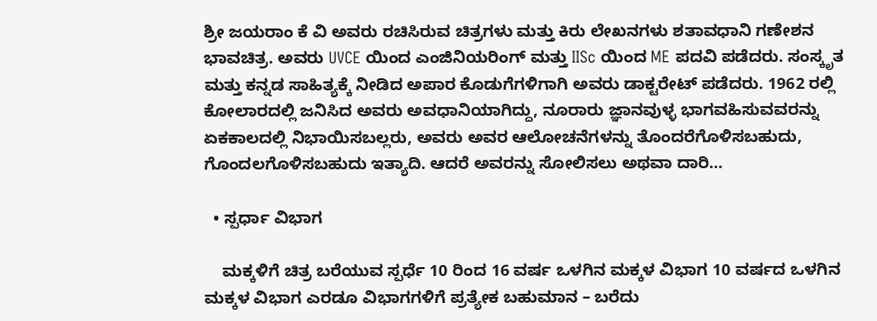ಶ್ರೀ ಜಯರಾಂ ಕೆ ವಿ ಅವರು ರಚಿಸಿರುವ ಚಿತ್ರಗಳು ಮತ್ತು ಕಿರು ಲೇಖನಗಳು ಶತಾವಧಾನಿ ಗಣೇಶನ ಭಾವಚಿತ್ರ. ಅವರು UVCE ಯಿಂದ ಎಂಜಿನಿಯರಿಂಗ್ ಮತ್ತು IISc ಯಿಂದ ME ಪದವಿ ಪಡೆದರು. ಸಂಸ್ಕೃತ ಮತ್ತು ಕನ್ನಡ ಸಾಹಿತ್ಯಕ್ಕೆ ನೀಡಿದ ಅಪಾರ ಕೊಡುಗೆಗಳಿಗಾಗಿ ಅವರು ಡಾಕ್ಟರೇಟ್ ಪಡೆದರು. 1962 ರಲ್ಲಿ ಕೋಲಾರದಲ್ಲಿ ಜನಿಸಿದ ಅವರು ಅವಧಾನಿಯಾಗಿದ್ದು, ನೂರಾರು ಜ್ಞಾನವುಳ್ಳ ಭಾಗವಹಿಸುವವರನ್ನು ಏಕಕಾಲದಲ್ಲಿ ನಿಭಾಯಿಸಬಲ್ಲರು, ಅವರು ಅವರ ಆಲೋಚನೆಗಳನ್ನು ತೊಂದರೆಗೊಳಿಸಬಹುದು, ಗೊಂದಲಗೊಳಿಸಬಹುದು ಇತ್ಯಾದಿ. ಆದರೆ ಅವರನ್ನು ಸೋಲಿಸಲು ಅಥವಾ ದಾರಿ…

  • ಸ್ಪರ್ಧಾ ವಿಭಾಗ

    ಮಕ್ಕಳಿಗೆ ಚಿತ್ರ ಬರೆಯುವ ಸ್ಪರ್ಧೆ 10 ರಿಂದ 16 ವರ್ಷ ಒಳಗಿನ ಮಕ್ಕಳ ವಿಭಾಗ 10 ವರ್ಷದ ಒಳಗಿನ ಮಕ್ಕಳ ವಿಭಾಗ ಎರಡೂ ವಿಭಾಗಗಳಿಗೆ ಪ್ರತ್ಯೇಕ ಬಹುಮಾನ – ಬರೆದು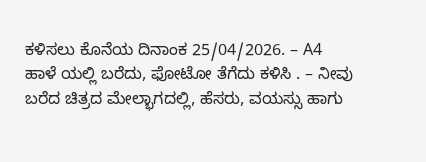ಕಳಿಸಲು ಕೊನೆಯ ದಿನಾಂಕ 25/04/2026. – A4 ಹಾಳೆ ಯಲ್ಲಿ ಬರೆದು, ಫೋಟೋ ತೆಗೆದು ಕಳಿಸಿ . – ನೀವು ಬರೆದ ಚಿತ್ರದ ಮೇಲ್ಭಾಗದಲ್ಲಿ, ಹೆಸರು, ವಯಸ್ಸು ಹಾಗು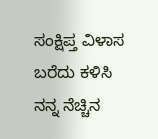ಸಂಕ್ಷಿಪ್ತ ವಿಳಾಸ ಬರೆದು ಕಳಿಸಿ ನನ್ನ ನೆಚ್ಚಿನ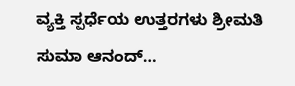ವ್ಯಕ್ತಿ ಸ್ಪರ್ಧೆಯ ಉತ್ತರಗಳು ಶ್ರೀಮತಿ ಸುಮಾ ಆನಂದ್…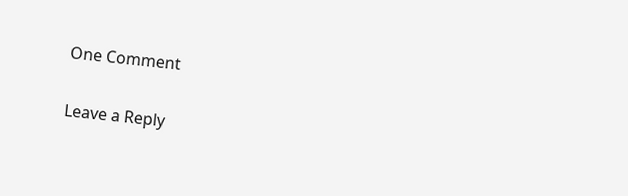One Comment

Leave a Reply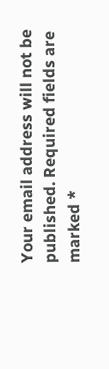Your email address will not be published. Required fields are marked *